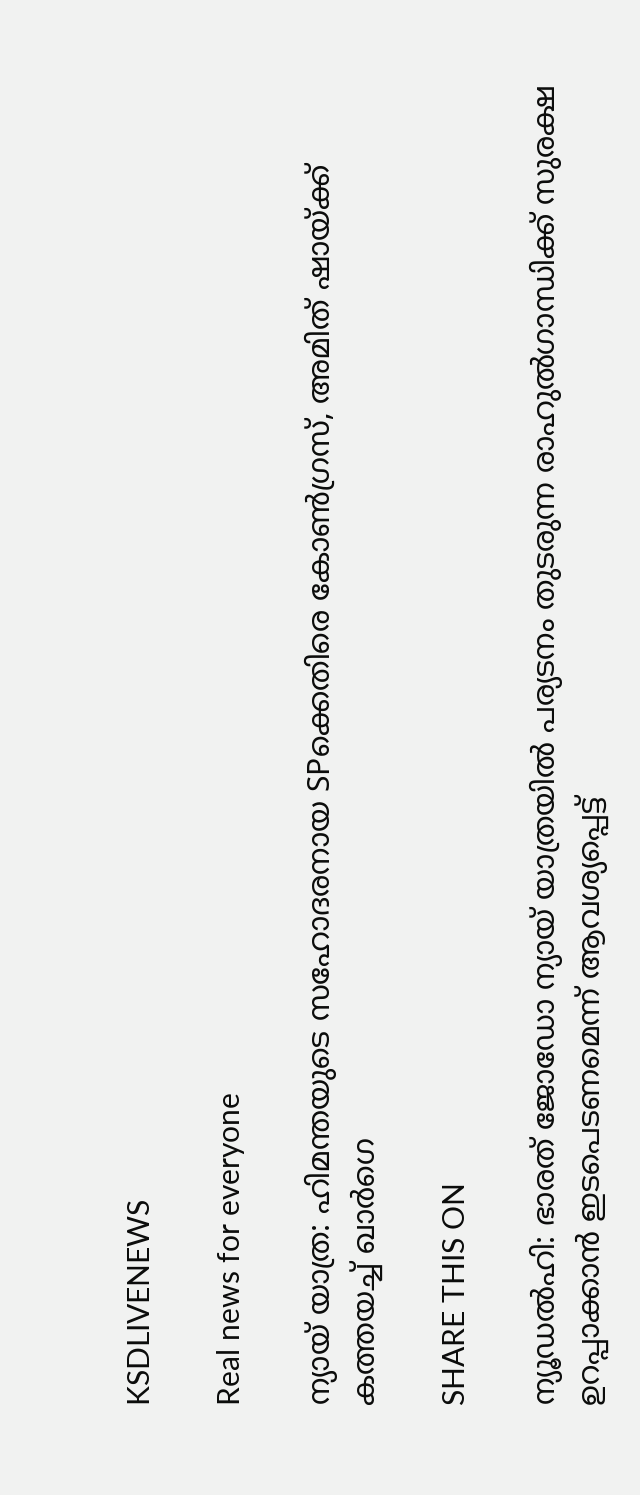KSDLIVENEWS

Real news for everyone

ന്യായ് യാത്ര: ഹിമന്തയുടെ സഹോദരനായ SPക്കെതിരെ കോൺഗ്രസ്, അമിത് ഷായ്ക്ക് കത്തയച്ച് ഖാർഗെ

SHARE THIS ON

ന്യൂഡല്‍ഹി: ഭാരത് ജോഡോ ന്യായ് യാത്രയില്‍ പര്യടനം തുടരുന്ന രാഹുല്‍ഗാന്ധിക്ക് സുരക്ഷ ഉറപ്പാക്കാന്‍ ഇടപെടണമെന്ന് ആവശ്യപ്പെട്ട്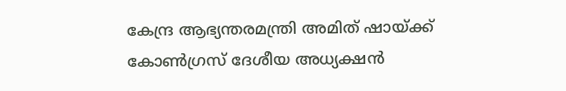കേന്ദ്ര ആഭ്യന്തരമന്ത്രി അമിത് ഷായ്ക്ക് കോണ്‍ഗ്രസ് ദേശീയ അധ്യക്ഷന്‍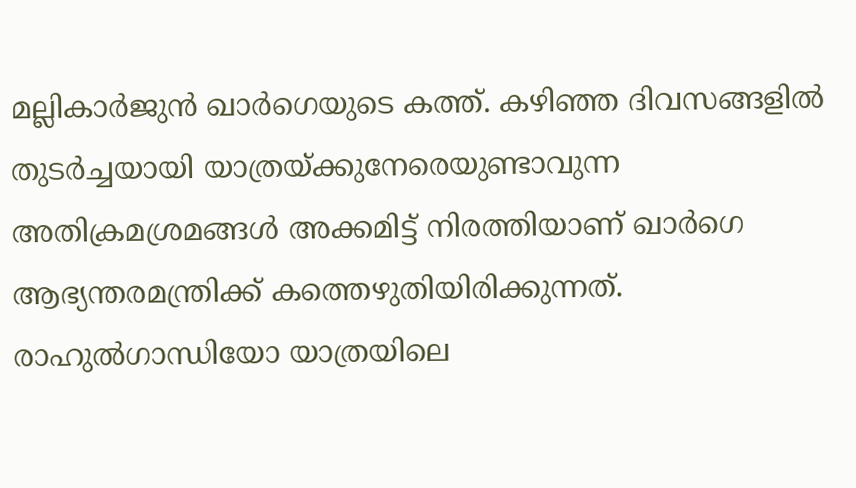മല്ലികാര്‍ജുന്‍ ഖാര്‍ഗെയുടെ കത്ത്. കഴിഞ്ഞ ദിവസങ്ങളില്‍ തുടര്‍ച്ചയായി യാത്രയ്ക്കുനേരെയുണ്ടാവുന്ന അതിക്രമശ്രമങ്ങള്‍ അക്കമിട്ട് നിരത്തിയാണ് ഖാര്‍ഗെ ആഭ്യന്തരമന്ത്രിക്ക് കത്തെഴുതിയിരിക്കുന്നത്. രാഹുല്‍ഗാന്ധിയോ യാത്രയിലെ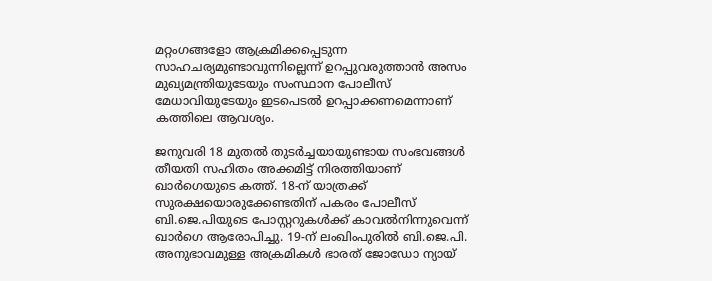മറ്റംഗങ്ങളോ ആക്രമിക്കപ്പെടുന്ന സാഹചര്യമുണ്ടാവുന്നില്ലെന്ന് ഉറപ്പുവരുത്താന്‍ അസം മുഖ്യമന്ത്രിയുടേയും സംസ്ഥാന പോലീസ് മേധാവിയുടേയും ഇടപെടല്‍ ഉറപ്പാക്കണമെന്നാണ് കത്തിലെ ആവശ്യം.

ജനുവരി 18 മുതല്‍ തുടര്‍ച്ചയായുണ്ടായ സംഭവങ്ങള്‍ തീയതി സഹിതം അക്കമിട്ട് നിരത്തിയാണ് ഖാര്‍ഗെയുടെ കത്ത്. 18-ന് യാത്രക്ക് സുരക്ഷയൊരുക്കേണ്ടതിന് പകരം പോലീസ് ബി.ജെ.പിയുടെ പോസ്റ്ററുകള്‍ക്ക് കാവല്‍നിന്നുവെന്ന് ഖാര്‍ഗെ ആരോപിച്ചു. 19-ന് ലംഖിംപുരില്‍ ബി.ജെ.പി. അനുഭാവമുള്ള അക്രമികള്‍ ഭാരത് ജോഡോ ന്യായ്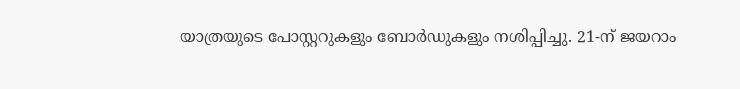യാത്രയുടെ പോസ്റ്ററുകളും ബോര്‍ഡുകളും നശിപ്പിച്ചു. 21-ന് ജയറാം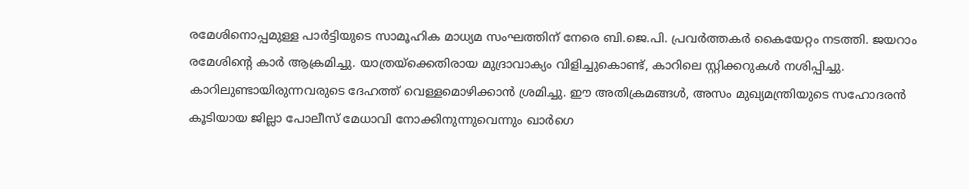രമേശിനൊപ്പമുള്ള പാര്‍ട്ടിയുടെ സാമൂഹിക മാധ്യമ സംഘത്തിന് നേരെ ബി.ജെ.പി. പ്രവര്‍ത്തകര്‍ കൈയേറ്റം നടത്തി. ജയറാം രമേശിന്റെ കാര്‍ ആക്രമിച്ചു. യാത്രയ്‌ക്കെതിരായ മുദ്രാവാക്യം വിളിച്ചുകൊണ്ട്, കാറിലെ സ്റ്റിക്കറുകള്‍ നശിപ്പിച്ചു. കാറിലുണ്ടായിരുന്നവരുടെ ദേഹത്ത് വെള്ളമൊഴിക്കാന്‍ ശ്രമിച്ചു. ഈ അതിക്രമങ്ങള്‍, അസം മുഖ്യമന്ത്രിയുടെ സഹോദരന്‍ കൂടിയായ ജില്ലാ പോലീസ് മേധാവി നോക്കിനുന്നുവെന്നും ഖാര്‍ഗെ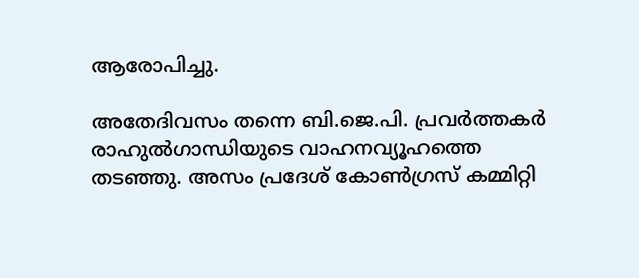ആരോപിച്ചു.

അതേദിവസം തന്നെ ബി.ജെ.പി. പ്രവര്‍ത്തകര്‍ രാഹുല്‍ഗാന്ധിയുടെ വാഹനവ്യൂഹത്തെ തടഞ്ഞു. അസം പ്രദേശ് കോണ്‍ഗ്രസ് കമ്മിറ്റി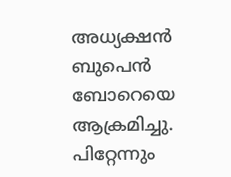അധ്യക്ഷന്‍ ബുപെന്‍ ബോറെയെ ആക്രമിച്ചു. പിറ്റേന്നും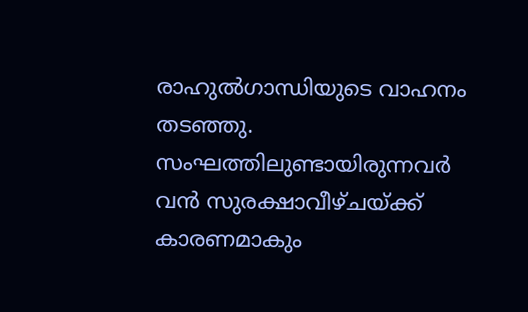രാഹുല്‍ഗാന്ധിയുടെ വാഹനം തടഞ്ഞു. സംഘത്തിലുണ്ടായിരുന്നവര്‍ വന്‍ സുരക്ഷാവീഴ്ചയ്ക്ക് കാരണമാകും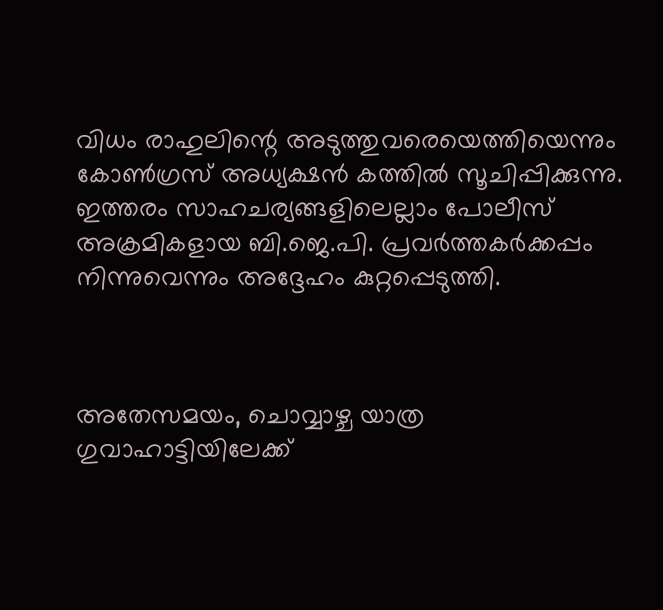വിധം രാഹുലിന്റെ അടുത്തുവരെയെത്തിയെന്നും കോണ്‍ഗ്രസ് അധ്യക്ഷന്‍ കത്തില്‍ സൂചിപ്പിക്കുന്നു. ഇത്തരം സാഹചര്യങ്ങളിലെല്ലാം പോലീസ് അക്രമികളായ ബി.ജെ.പി. പ്രവര്‍ത്തകര്‍ക്കപ്പം നിന്നുവെന്നും അദ്ദേഹം കുറ്റപ്പെടുത്തി.



അതേസമയം, ചൊവ്വാഴ്ച യാത്ര ഗുവാഹാട്ടിയിലേക്ക്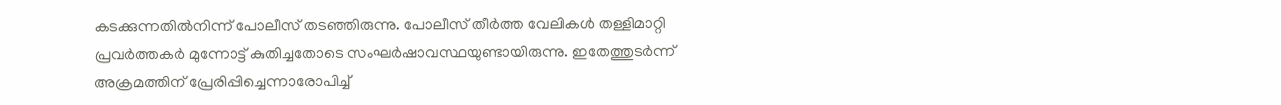കടക്കുന്നതില്‍നിന്ന് പോലീസ് തടഞ്ഞിരുന്നു. പോലീസ് തീര്‍ത്ത വേലികള്‍ തള്ളിമാറ്റി പ്രവര്‍ത്തകര്‍ മുന്നോട്ട് കുതിച്ചതോടെ സംഘര്‍ഷാവസ്ഥയുണ്ടായിരുന്നു. ഇതേത്തുടര്‍ന്ന് അക്രമത്തിന് പ്രേരിപ്പിച്ചെന്നാരോപിച്ച്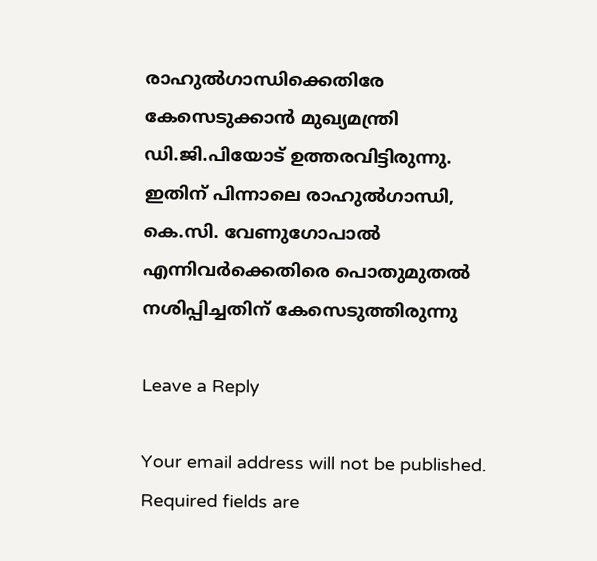രാഹുല്‍ഗാന്ധിക്കെതിരേ കേസെടുക്കാന്‍ മുഖ്യമന്ത്രി ഡി.ജി.പിയോട് ഉത്തരവിട്ടിരുന്നു. ഇതിന് പിന്നാലെ രാഹുല്‍ഗാന്ധി, കെ.സി. വേണുഗോപാല്‍ എന്നിവര്‍ക്കെതിരെ പൊതുമുതല്‍ നശിപ്പിച്ചതിന് കേസെടുത്തിരുന്നു

Leave a Reply

Your email address will not be published. Required fields are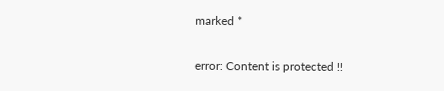marked *

error: Content is protected !!